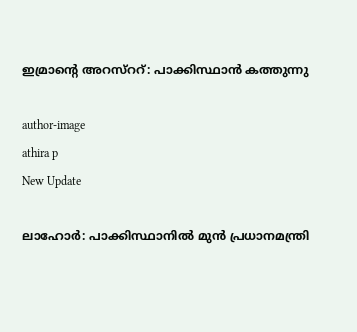ഇമ്രാന്റെ അറസ്ററ്: പാക്കിസ്ഥാന്‍ കത്തുന്നു

author-image
athira p
New Update

ലാഹോര്‍: പാക്കിസ്ഥാനില്‍ മുന്‍ പ്രധാനമന്ത്രി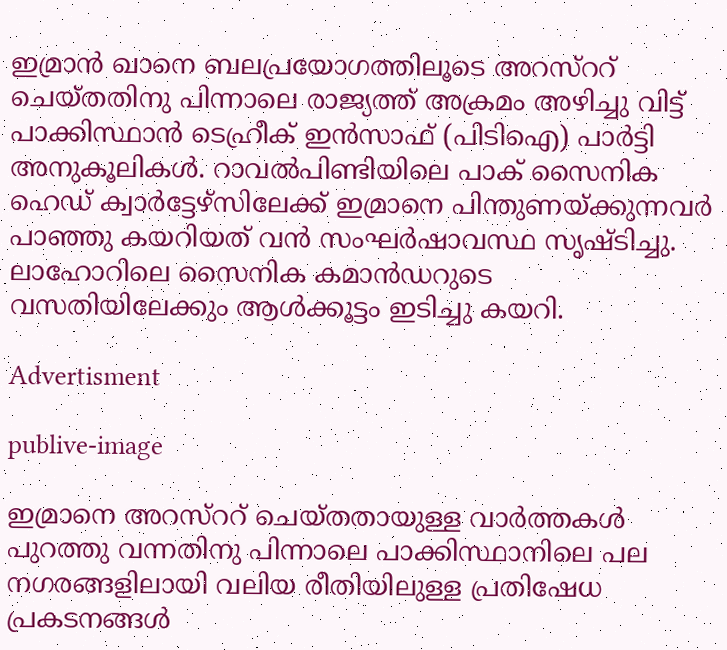ഇമ്രാന്‍ ഖാനെ ബലപ്രയോഗത്തിലൂടെ അറസ്ററ് ചെയ്തതിനു പിന്നാലെ രാജ്യത്ത് അക്രമം അഴിച്ചു വിട്ട് പാക്കിസ്ഥാന്‍ ടെഹ്രീക് ഇന്‍സാഫ് (പിടിഐ) പാര്‍ട്ടി അനുകൂലികള്‍. റാവല്‍പിണ്ടിയിലെ പാക് സൈനിക ഹെഡ് ക്വാര്‍ട്ടേഴ്സിലേക്ക് ഇമ്രാനെ പിന്തുണയ്ക്കുന്നവര്‍ പാഞ്ഞു കയറിയത് വന്‍ സംഘര്‍ഷാവസ്ഥ സൃഷ്ടിച്ചു. ലാഹോറിലെ സൈനിക കമാന്‍ഡറുടെ വസതിയിലേക്കും ആള്‍ക്കൂട്ടം ഇടിച്ചു കയറി.

Advertisment

publive-image

ഇമ്രാനെ അറസ്ററ് ചെയ്തതായുള്ള വാര്‍ത്തകള്‍ പുറത്തു വന്നതിനു പിന്നാലെ പാക്കിസ്ഥാനിലെ പല നഗരങ്ങളിലായി വലിയ രീതിയിലുള്ള പ്രതിഷേധ പ്രകടനങ്ങള്‍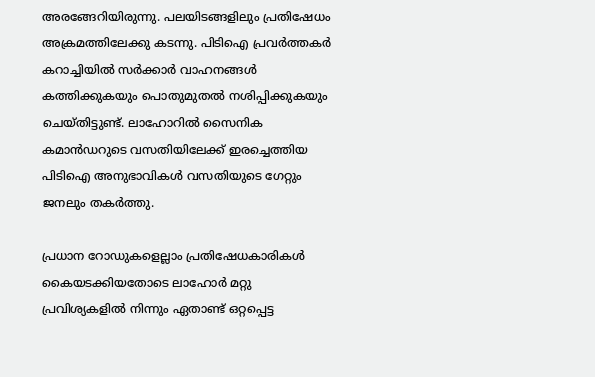അരങ്ങേറിയിരുന്നു. പലയിടങ്ങളിലും പ്രതിഷേധം അക്രമത്തിലേക്കു കടന്നു. പിടിഐ പ്രവര്‍ത്തകര്‍ കറാച്ചിയില്‍ സര്‍ക്കാര്‍ വാഹനങ്ങള്‍ കത്തിക്കുകയും പൊതുമുതല്‍ നശിപ്പിക്കുകയും ചെയ്തിട്ടുണ്ട്. ലാഹോറില്‍ സൈനിക കമാന്‍ഡറുടെ വസതിയിലേക്ക് ഇരച്ചെത്തിയ പിടിഐ അനുഭാവികള്‍ വസതിയുടെ ഗേറ്റും ജനലും തകര്‍ത്തു.

പ്രധാന റോഡുകളെല്ലാം പ്രതിഷേധകാരികള്‍ കൈയടക്കിയതോടെ ലാഹോര്‍ മറ്റു പ്രവിശ്യകളില്‍ നിന്നും ഏതാണ്ട് ഒറ്റപ്പെട്ട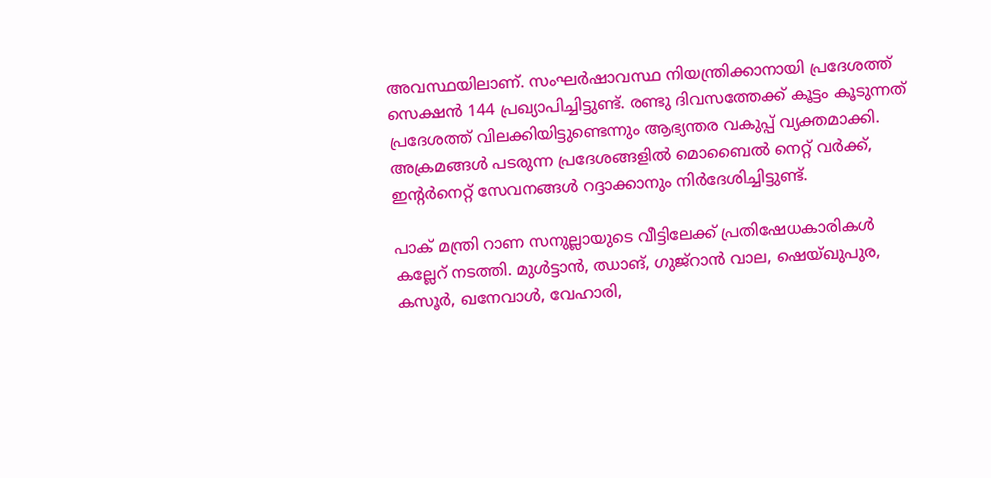അവസ്ഥയിലാണ്. സംഘര്‍ഷാവസ്ഥ നിയന്ത്രിക്കാനായി പ്രദേശത്ത് സെക്ഷന്‍ 144 പ്രഖ്യാപിച്ചിട്ടുണ്ട്. രണ്ടു ദിവസത്തേക്ക് കൂട്ടം കൂടുന്നത് പ്രദേശത്ത് വിലക്കിയിട്ടുണ്ടെന്നും ആഭ്യന്തര വകുപ്പ് വ്യക്തമാക്കി. അക്രമങ്ങള്‍ പടരുന്ന പ്രദേശങ്ങളില്‍ മൊബൈല്‍ നെറ്റ് വര്‍ക്ക്, ഇന്‍റര്‍നെറ്റ് സേവനങ്ങള്‍ റദ്ദാക്കാനും നിര്‍ദേശിച്ചിട്ടുണ്ട്.

പാക് മന്ത്രി റാണ സനുല്ലായുടെ വീട്ടിലേക്ക് പ്രതിഷേധകാരികള്‍ കല്ലേറ് നടത്തി. മുള്‍ട്ടാന്‍, ഝാങ്, ഗുജ്റാന്‍ വാല, ഷെയ്ഖുപുര, കസൂര്‍, ഖനേവാള്‍, വേഹാരി,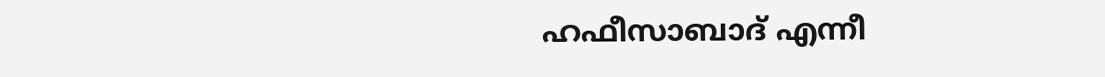ഹഫീസാബാദ് എന്നീ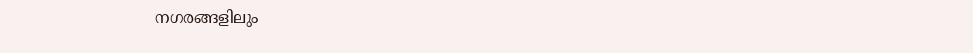നഗരങ്ങളിലും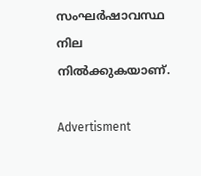സംഘര്‍ഷാവസ്ഥ നില നില്‍ക്കുകയാണ്.

Advertisment